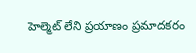హెల్మెట్‌ లేని ప్రయాణం ప్రమాదకరం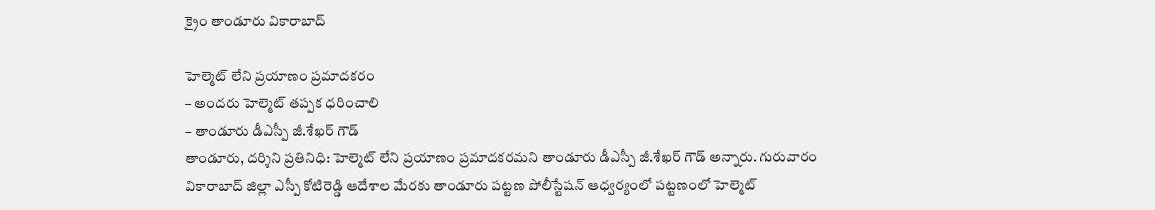క్రైం తాండూరు వికారాబాద్

హెల్మెట్‌ లేని ప్రయాణం ప్రమాదకరం
– అందరు హెల్మెట్ తప్పక ధరించాలి
– తాండూరు డీఎస్పీ జీ.శేఖర్ గౌడ్
తాండూరు, దర్శిని ప్రతినిధి: హెల్మెట్‌ లేని ప్రయాణం ప్రమాదకరమని తాండూరు డీఎస్పీ జీ.శేఖర్ గౌడ్ అన్నారు. గురువారం వికారాబాద్‌ జిల్లా ఎస్పీ కోటిరెడ్డి ఆదేశాల మేరకు తాండూరు పట్టణ పోలీస్టేషన్‌ ఆధ్వర్యంలో పట్టణంలో హెల్మెట్‌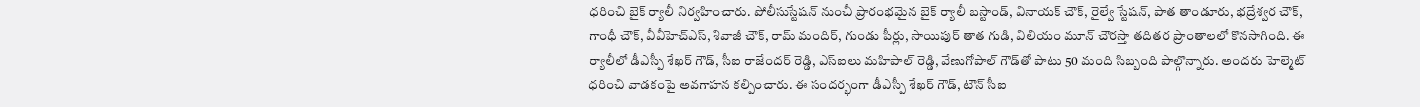ధరించి బైక్‌ ర్యాలీ నిర్వహించారు. పోలీసుస్టేషన్ నుంచీ ప్రారంభమైన బైక్‌ ర్యాలీ బస్టాండ్, వినాయక్ చౌక్, రైల్వే స్టేషన్, పాత తాండూరు, భద్రేశ్వర చౌక్, గాంధీ చౌక్, వీవీహెచ్ఎస్‌, శివాజీ చౌక్, రామ్ మందిర్, గుండు పీర్లు, సాయిపుర్ తాత గుడి, విలియం మూన్ చౌరస్తా తదితర ప్రాంతాలలో కొనసాగింది. ఈ ర్యాలీలో డీఎస్పీ శేఖర్ గౌడ్, సీఐ రాజేందర్ రెడ్డి, ఎస్ఐలు మహిపాల్ రెడ్డి, వేణుగోపాల్ గౌడ్‌తో పాటు 50 మంది సిబ్బంది పాల్గొన్నారు. అందరు హెల్మెట్‌ ధరించి వాడకంపై అవగాహన కల్పించారు. ఈ సందర్భంగా డీఎస్పీ శేఖర్ గౌడ్, టౌన్ సీఐ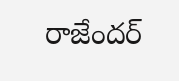రాజేందర్‌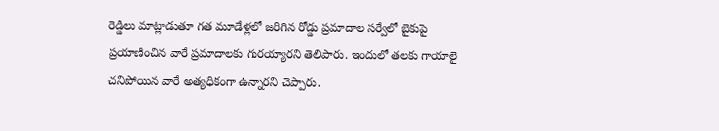రెడ్డిలు మాట్లాడుతూ గత మూడేళ్లలో జరిగిన రోడ్డు ప్రమాదాల సర్వేలో బైకుపై ప్రయాణించిన వారే ప్రమాదాలకు గురయ్యారని తెలిపారు. ఇందులో తలకు గాయాలై చనిపోయిన వారే అత్యధికంగా ఉన్నారని చెప్పారు.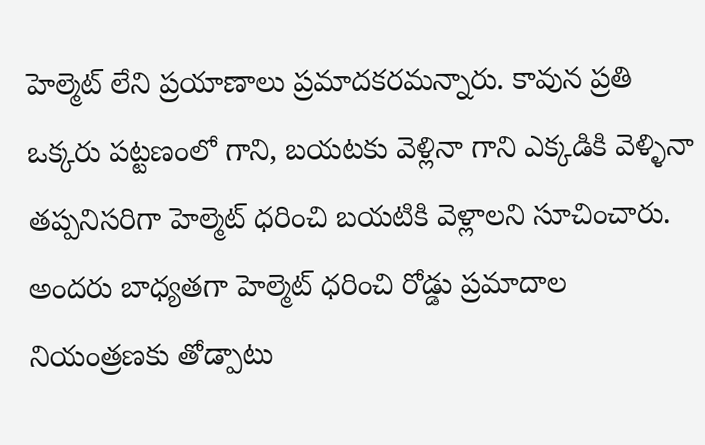హెల్మెట్ లేని ప్రయాణాలు ప్రమాదకరమన్నారు. కావున ప్రతి ఒక్కరు పట్టణంలో గాని, బయటకు వెళ్లినా గాని ఎక్కడికి వెళ్ళినా తప్పనిసరిగా హెల్మెట్ ధరించి బయటికి వెళ్లాలని సూచించారు. అందరు బాధ్యతగా హెల్మెట్ ధరించి రోడ్డు ప్రమాదాల నియంత్రణకు తోడ్పాటు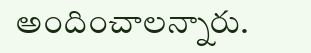అందించాలన్నారు.